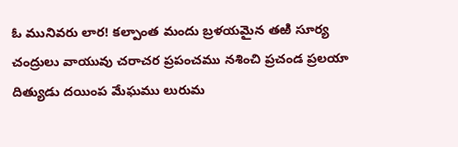ఓ మునివరు లార! కల్పాంత మందు బ్రళయమైన తఱి సూర్య చంద్రులు వాయువు చరాచర ప్రపంచము నశించి ప్రచండ ప్రలయా దిత్యుడు దయింప మేఘము లురుమ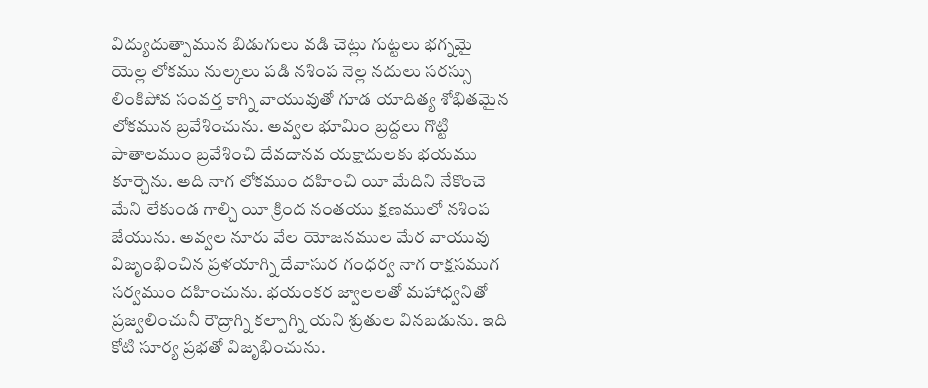విద్యుదుత్పామున బిడుగులు వడి చెట్లు గుట్టలు భగ్నమై యెల్ల లోకము నుల్కలు పడి నశింప నెల్ల నదులు సరస్సు లింకిపోవ సంవర్త కాగ్ని వాయువుతో గూడ యాదిత్య శోభితమైన లోకమున బ్రవేశించును. అవ్వల భూమిం బ్రద్దలు గొట్టి పాతాలముం బ్రవేశించి దేవదానవ యక్షాదులకు భయము కూర్చెను. అది నాగ లోకముం దహించి యీ మేదిని నేకొంచె మేని లేకుండ గాల్చి యీ క్రింద నంతయు క్షణములో నశింప జేయును. అవ్వల నూరు వేల యోజనముల మేర వాయువు విజృంభించిన ప్రళయాగ్ని దేవాసుర గంధర్వ నాగ రాక్షసముగ సర్వముం దహించును. భయంకర జ్వాలలతో మహాధ్వనితో ప్రజ్వలించునీ రౌద్రాగ్ని కల్పాగ్ని యని శ్రుతుల వినబడును. ఇది కోటి సూర్య ప్రభతో విజృభించును.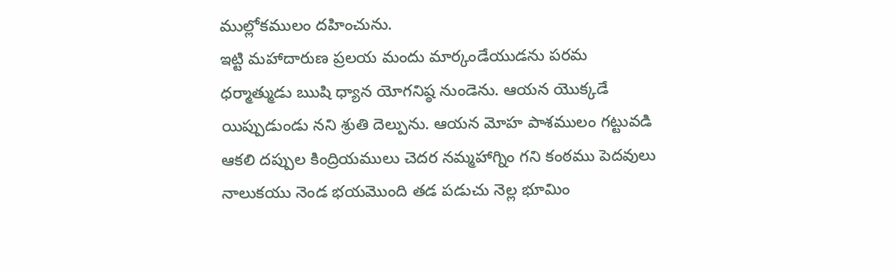ముల్లోకములం దహించును.
ఇట్టి మహాదారుణ ప్రలయ మందు మార్కండేయుడను పరమ ధర్మాత్ముడు ఋషి ధ్యాన యోగనిష్ఠ నుండెను. ఆయన యొక్కడే యిప్పుడుండు నని శ్రుతి దెల్పును. ఆయన మోహ పాశములం గట్టువడి ఆకలి దప్పుల కింద్రియములు చెదర నమ్మహాగ్నిం గని కంఠము పెదవులు నాలుకయు నెండ భయమొంది తడ పడుచు నెల్ల భూమిం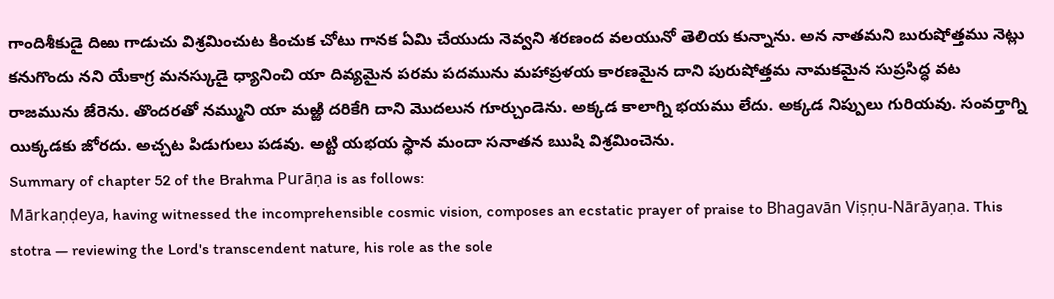గాందిశీకుడై దిఱు గాడుచు విశ్రమించుట కించుక చోటు గానక ఏమి చేయుదు నెవ్వని శరణంద వలయునో తెలియ కున్నాను. అన నాతమని బురుషోత్తము నెట్లు కనుగొందు నని యేకాగ్ర మనస్కుడై ధ్యానించి యా దివ్యమైన పరమ పదమును మహాప్రళయ కారణమైన దాని పురుషోత్తమ నామకమైన సుప్రసిద్ధ వట రాజమును జేరెను. తొందరతో నమ్ముని యా మఱ్ఱి దరికేగి దాని మొదలున గూర్చుండెను. అక్కడ కాలాగ్ని భయము లేదు. అక్కడ నిప్పులు గురియవు. సంవర్తాగ్ని యిక్కడకు జోరదు. అచ్చట పిడుగులు పడవు. అట్టి యభయ స్థాన మందా సనాతన ఋషి విశ్రమించెను.
Summary of chapter 52 of the Brahma Purāṇa is as follows:
Mārkaṇḍeya, having witnessed the incomprehensible cosmic vision, composes an ecstatic prayer of praise to Bhagavān Viṣṇu-Nārāyaṇa. This stotra — reviewing the Lord's transcendent nature, his role as the sole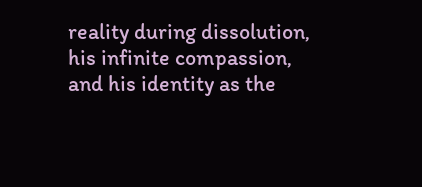reality during dissolution, his infinite compassion, and his identity as the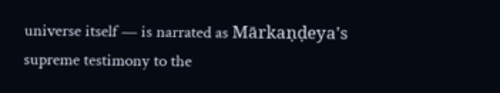universe itself — is narrated as Mārkaṇḍeya's supreme testimony to the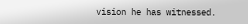vision he has witnessed.